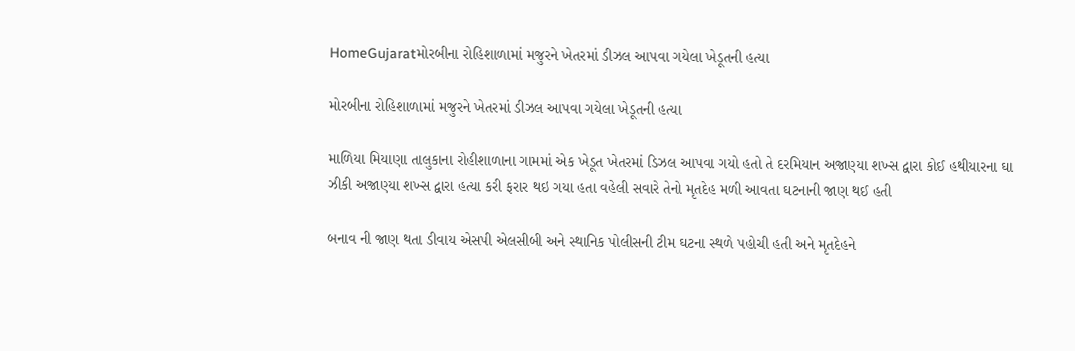HomeGujaratમોરબીના રોહિશાળામાં મજુરને ખેતરમાં ડીઝલ આપવા ગયેલા ખેડૂતની હત્યા

મોરબીના રોહિશાળામાં મજુરને ખેતરમાં ડીઝલ આપવા ગયેલા ખેડૂતની હત્યા

માળિયા મિયાણા તાલુકાના રોહીશાળાના ગામમાં એક ખેડૂત ખેતરમાં ડિઝલ આપવા ગયો હતો તે દરમિયાન અજાણ્યા શખ્સ દ્વારા કોઈ હથીયારના ઘા ઝીકી અજાણ્યા શખ્સ દ્વારા હત્યા કરી ફરાર થઇ ગયા હતા વહેલી સવારે તેનો મૃતદેહ મળી આવતા ઘટનાની જાણ થઈ હતી

બનાવ ની જાણ થતા ડીવાય એસપી એલસીબી અને સ્થાનિક પોલીસની ટીમ ઘટના સ્થળે પહોચી હતી અને મૃતદેહને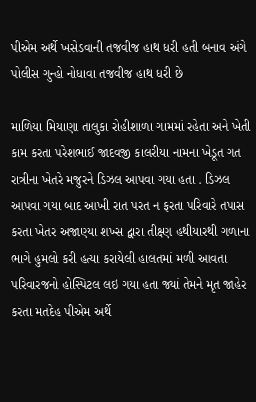પીએમ અર્થે ખસેડવાની તજવીજ હાથ ધરી હતી બનાવ અંગે પોલીસ ગુન્હો નોધાવા તજવીજ હાથ ધરી છે

માળિયા મિયાણા તાલુકા રોહીશાળા ગામમાં રહેતા અને ખેતી કામ કરતા પરેશભાઈ જાદવજી કાલરીયા નામના ખેડૂત ગત રાત્રીના ખેતરે મજુરને ડિઝલ આપવા ગયા હતા . ડિઝલ આપવા ગયા બાદ આખી રાત પરત ન ફરતા પરિવારે તપાસ કરતા ખેતર અજાણ્યા શખ્સ દ્વારા તીક્ષ્ણ હથીયારથી ગળાના ભાગે હુમલો કરી હત્યા કરાયેલી હાલતમાં મળી આવતા પરિવારજનો હોસ્પિટલ લઇ ગયા હતા જ્યાં તેમને મૃત જાહેર કરતા મતદેહ પીએમ અર્થે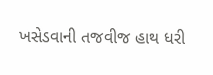ખસેડવાની તજવીજ હાથ ધરી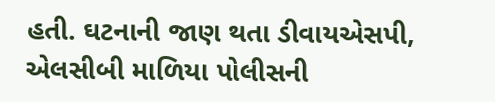હતી. ઘટનાની જાણ થતા ડીવાયએસપી, એલસીબી માળિયા પોલીસની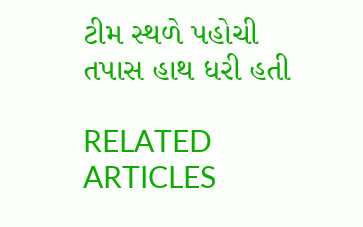ટીમ સ્થળે પહોચી તપાસ હાથ ધરી હતી

RELATED ARTICLES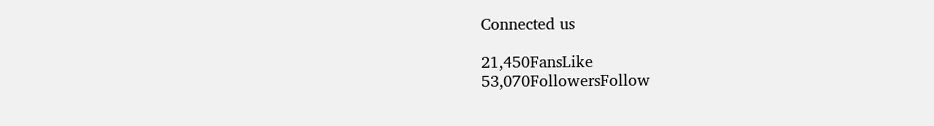Connected us

21,450FansLike
53,070FollowersFollow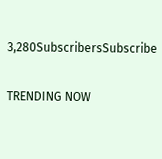3,280SubscribersSubscribe

TRENDING NOW